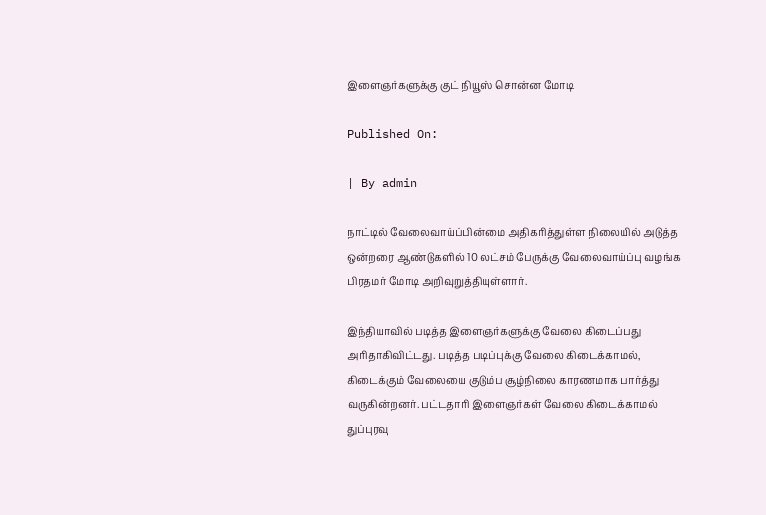இளைஞர்களுக்கு குட் நியூஸ் சொன்ன மோடி

Published On:

| By admin

நாட்டில் வேலைவாய்ப்பின்மை அதிகரித்துள்ள நிலையில் அடுத்த ஒன்றரை ஆண்டுகளில் 10 லட்சம் பேருக்கு வேலைவாய்ப்பு வழங்க பிரதமர் மோடி அறிவுறுத்தியுள்ளார்.

இந்தியாவில் படித்த இளைஞர்களுக்கு வேலை கிடைப்பது அரிதாகிவிட்டது. படித்த படிப்புக்கு வேலை கிடைக்காமல், கிடைக்கும் வேலையை குடும்ப சூழ்நிலை காரணமாக பார்த்து வருகின்றனர். பட்டதாரி இளைஞர்கள் வேலை கிடைக்காமல் துப்புரவு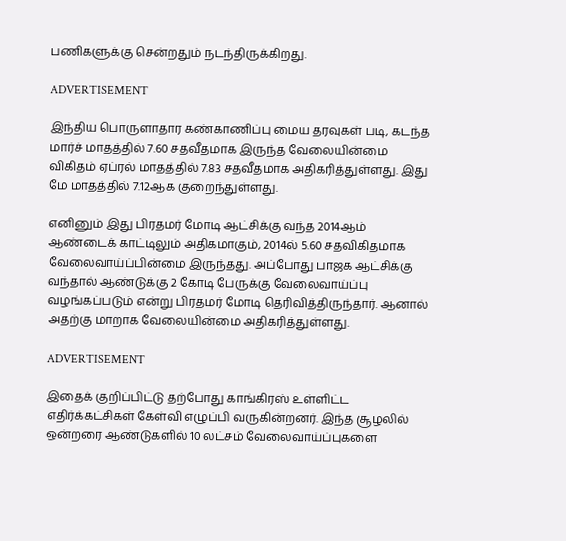பணிகளுக்கு சென்றதும் நடந்திருக்கிறது.

ADVERTISEMENT

இந்திய பொருளாதார கண்காணிப்பு மைய தரவுகள் படி, கடந்த மார்ச் மாதத்தில் 7.60 சதவீதமாக இருந்த வேலையின்மை விகிதம் ஏப்ரல் மாதத்தில் 7.83 சதவீதமாக அதிகரித்துள்ளது. இது மே மாதத்தில் 7.12ஆக குறைந்துள்ளது.

எனினும் இது பிரதமர் மோடி ஆட்சிக்கு வந்த 2014ஆம் ஆண்டைக் காட்டிலும் அதிகமாகும், 2014ல் 5.60 சதவிகிதமாக வேலைவாய்ப்பின்மை இருந்தது. அப்போது பாஜக ஆட்சிக்கு வந்தால் ஆண்டுக்கு 2 கோடி பேருக்கு வேலைவாய்ப்பு வழங்கப்படும் என்று பிரதமர் மோடி தெரிவித்திருந்தார். ஆனால் அதற்கு மாறாக வேலையின்மை அதிகரித்துள்ளது.

ADVERTISEMENT

இதைக் குறிப்பிட்டு தற்போது காங்கிரஸ் உள்ளிட்ட எதிர்க்கட்சிகள் கேள்வி எழுப்பி வருகின்றனர். இந்த சூழலில் ஒன்றரை ஆண்டுகளில் 10 லட்சம் வேலைவாய்ப்புகளை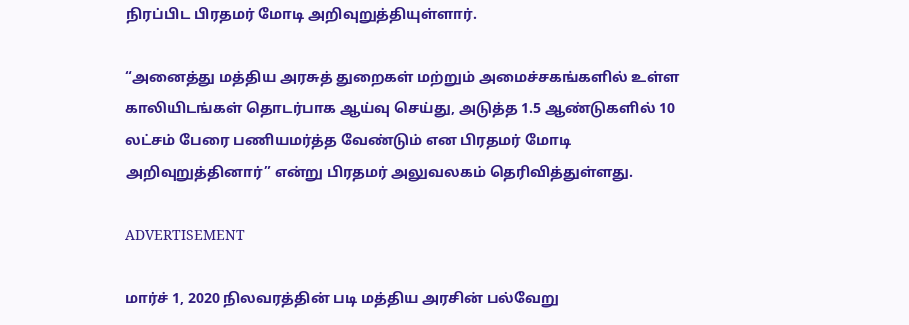நிரப்பிட பிரதமர் மோடி அறிவுறுத்தியுள்ளார்.

“அனைத்து மத்திய அரசுத் துறைகள் மற்றும் அமைச்சகங்களில் உள்ள காலியிடங்கள் தொடர்பாக ஆய்வு செய்து, அடுத்த 1.5 ஆண்டுகளில் 10 லட்சம் பேரை பணியமர்த்த வேண்டும் என பிரதமர் மோடி அறிவுறுத்தினார்” என்று பிரதமர் அலுவலகம் தெரிவித்துள்ளது.

ADVERTISEMENT

மார்ச் 1, 2020 நிலவரத்தின் படி மத்திய அரசின் பல்வேறு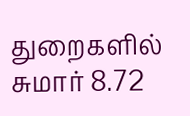துறைகளில் சுமார் 8.72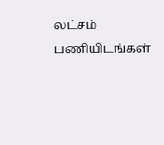லட்சம் பணியிடங்கள்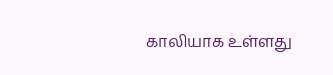காலியாக உள்ளது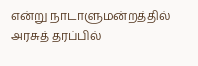என்று நாடாளுமன்றத்தில் அரசுத் தரப்பில்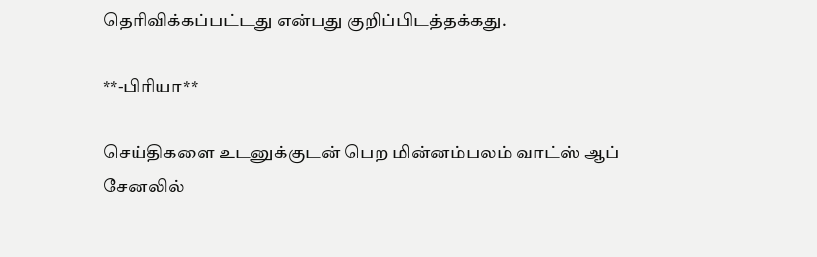தெரிவிக்கப்பட்டது என்பது குறிப்பிடத்தக்கது.

**-பிரியா**

செய்திகளை உடனுக்குடன் பெற மின்னம்பலம் வாட்ஸ் ஆப் சேனலில்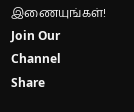இணையுங்கள்!
Join Our Channel
Share